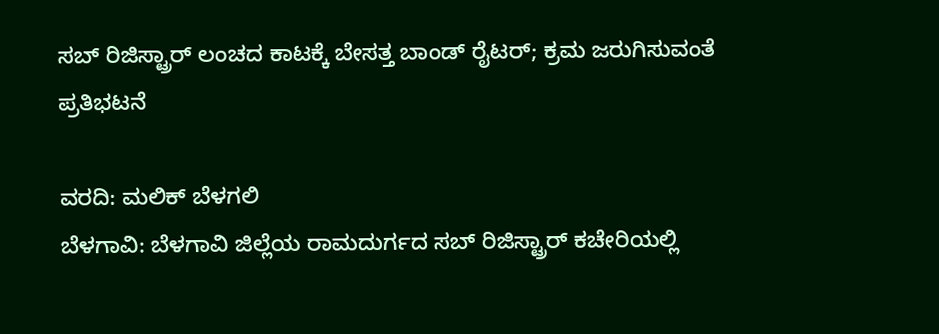ಸಬ್ ರಿಜಿಸ್ಟ್ರಾರ್ ಲಂಚದ ಕಾಟಕ್ಕೆ ಬೇಸತ್ತ ಬಾಂಡ್ ರೈಟರ್; ಕ್ರಮ ಜರುಗಿಸುವಂತೆ ಪ್ರತಿಭಟನೆ

ವರದಿ: ಮಲಿಕ್ ಬೆಳಗಲಿ
ಬೆಳಗಾವಿ: ಬೆಳಗಾವಿ ಜಿಲ್ಲೆಯ ರಾಮದುರ್ಗದ ಸಬ್ ರಿಜಿಸ್ಟ್ರಾರ್ ಕಚೇರಿಯಲ್ಲಿ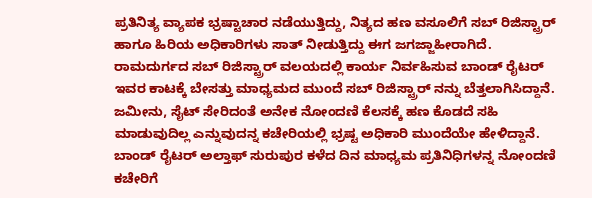ಪ್ರತಿನಿತ್ಯ ವ್ಯಾಪಕ ಭ್ರಷ್ಟಾಚಾರ ನಡೆಯುತ್ತಿದ್ದು, ನಿತ್ಯದ ಹಣ ವಸೂಲಿಗೆ ಸಬ್ ರಿಜಿಸ್ಟ್ರಾರ್ ಹಾಗೂ ಹಿರಿಯ ಅಧಿಕಾರಿಗಳು ಸಾತ್ ನೀಡುತ್ತಿದ್ದು ಈಗ ಜಗಜ್ಜಾಹೀರಾಗಿದೆ.
ರಾಮದುರ್ಗದ ಸಬ್ ರಿಜಿಸ್ಟ್ರಾರ್ ವಲಯದಲ್ಲಿ ಕಾರ್ಯ ನಿರ್ವಹಿಸುವ ಬಾಂಡ್ ರೈಟರ್ ಇವರ ಕಾಟಕ್ಕೆ ಬೇಸತ್ತು ಮಾಧ್ಯಮದ ಮುಂದೆ ಸಬ್ ರಿಜಿಸ್ಟ್ರಾರ್ ನನ್ನು ಬೆತ್ತಲಾಗಿಸಿದ್ದಾನೆ. ಜಮೀನು, ಸೈಟ್ ಸೇರಿದಂತೆ ಅನೇಕ ನೋಂದಣಿ ಕೆಲಸಕ್ಕೆ ಹಣ ಕೊಡದೆ ಸಹಿ ಮಾಡುವುದಿಲ್ಲ ಎನ್ನುವುದನ್ನ ಕಚೇರಿಯಲ್ಲಿ ಭ್ರಷ್ಟ ಅಧಿಕಾರಿ ಮುಂದೆಯೇ ಹೇಳಿದ್ದಾನೆ.
ಬಾಂಡ್ ರೈಟರ್ ಅಲ್ತಾಫ್ ಸುರುಪುರ ಕಳೆದ ದಿನ ಮಾಧ್ಯಮ ಪ್ರತಿನಿಧಿಗಳನ್ನ ನೋಂದಣಿ ಕಚೇರಿಗೆ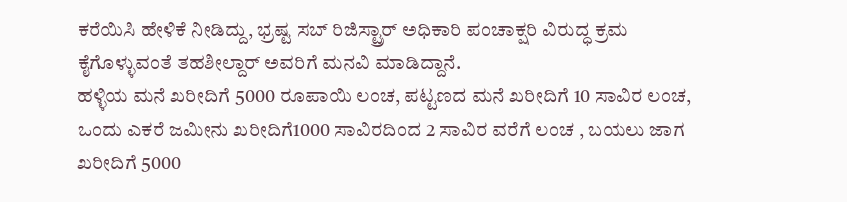ಕರೆಯಿಸಿ ಹೇಳಿಕೆ ನೀಡಿದ್ದು, ಭ್ರಷ್ಟ ಸಬ್ ರಿಜಿಸ್ಟ್ರಾರ್ ಅಧಿಕಾರಿ ಪಂಚಾಕ್ಷರಿ ವಿರುದ್ಧ ಕ್ರಮ ಕೈಗೊಳ್ಳುವಂತೆ ತಹಶೀಲ್ದಾರ್ ಅವರಿಗೆ ಮನವಿ ಮಾಡಿದ್ದಾನೆ.
ಹಳ್ಳಿಯ ಮನೆ ಖರೀದಿಗೆ 5000 ರೂಪಾಯಿ ಲಂಚ, ಪಟ್ಟಣದ ಮನೆ ಖರೀದಿಗೆ 10 ಸಾವಿರ ಲಂಚ, ಒಂದು ಎಕರೆ ಜಮೀನು ಖರೀದಿಗೆ1000 ಸಾವಿರದಿಂದ 2 ಸಾವಿರ ವರೆಗೆ ಲಂಚ , ಬಯಲು ಜಾಗ ಖರೀದಿಗೆ 5000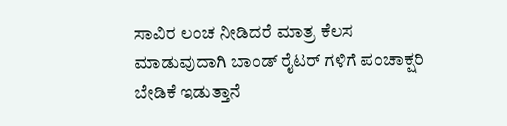ಸಾವಿರ ಲಂಚ ನೀಡಿದರೆ ಮಾತ್ರ ಕೆಲಸ ಮಾಡುವುದಾಗಿ ಬಾಂಡ್ ರೈಟರ್ ಗಳಿಗೆ ಪಂಚಾಕ್ಷರಿ ಬೇಡಿಕೆ ಇಡುತ್ತಾನೆ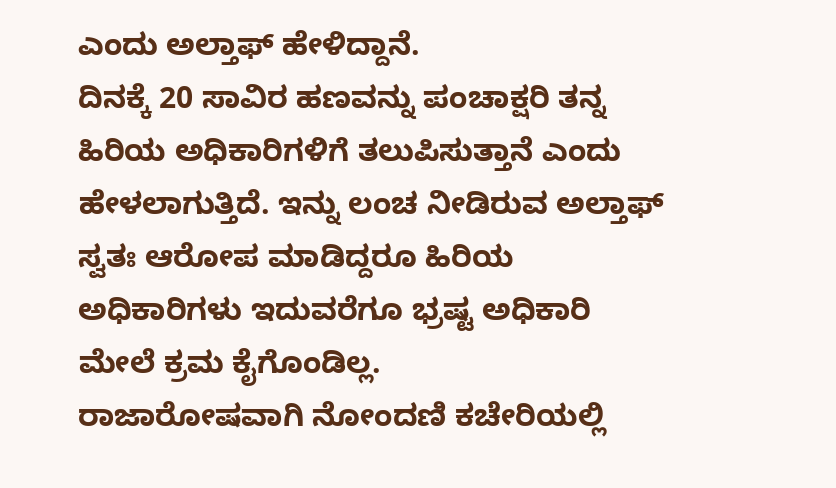ಎಂದು ಅಲ್ತಾಫ್ ಹೇಳಿದ್ದಾನೆ.
ದಿನಕ್ಕೆ 20 ಸಾವಿರ ಹಣವನ್ನು ಪಂಚಾಕ್ಷರಿ ತನ್ನ ಹಿರಿಯ ಅಧಿಕಾರಿಗಳಿಗೆ ತಲುಪಿಸುತ್ತಾನೆ ಎಂದು ಹೇಳಲಾಗುತ್ತಿದೆ. ಇನ್ನು ಲಂಚ ನೀಡಿರುವ ಅಲ್ತಾಫ್ ಸ್ವತಃ ಆರೋಪ ಮಾಡಿದ್ದರೂ ಹಿರಿಯ ಅಧಿಕಾರಿಗಳು ಇದುವರೆಗೂ ಭ್ರಷ್ಟ ಅಧಿಕಾರಿ ಮೇಲೆ ಕ್ರಮ ಕೈಗೊಂಡಿಲ್ಲ.
ರಾಜಾರೋಷವಾಗಿ ನೋಂದಣಿ ಕಚೇರಿಯಲ್ಲಿ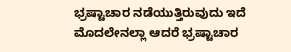ಭ್ರಷ್ಟಾಚಾರ ನಡೆಯುತ್ತಿರುವುದು ಇದೆ ಮೊದಲೇನಲ್ಲಾ ಆದರೆ ಭ್ರಷ್ಟಾಚಾರ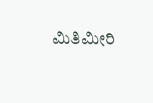ಮಿತಿಮೀರಿ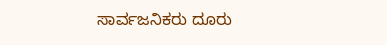ಸಾರ್ವಜನಿಕರು ದೂರು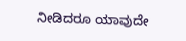ನೀಡಿದರೂ ಯಾವುದೇ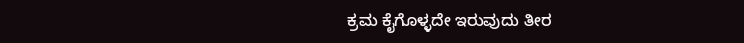ಕ್ರಮ ಕೈಗೊಳ್ಳದೇ ಇರುವುದು ತೀರ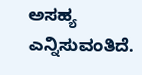ಅಸಹ್ಯ ಎನ್ನಿಸುವಂತಿದೆ.